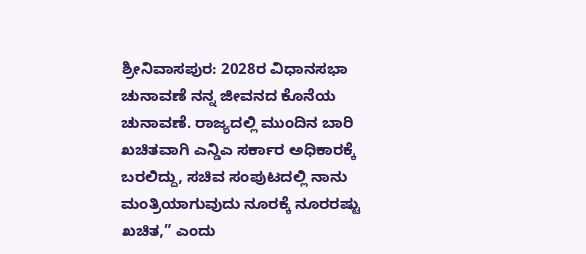ಶ್ರೀನಿವಾಸಪುರ: 2028ರ ವಿಧಾನಸಭಾ ಚುನಾವಣೆ ನನ್ನ ಜೀವನದ ಕೊನೆಯ ಚುನಾವಣೆ. ರಾಜ್ಯದಲ್ಲಿ ಮುಂದಿನ ಬಾರಿ ಖಚಿತವಾಗಿ ಎನ್ಡಿಎ ಸರ್ಕಾರ ಅಧಿಕಾರಕ್ಕೆ ಬರಲಿದ್ದು, ಸಚಿವ ಸಂಪುಟದಲ್ಲಿ ನಾನು ಮಂತ್ರಿಯಾಗುವುದು ನೂರಕ್ಕೆ ನೂರರಷ್ಟು ಖಚಿತ,” ಎಂದು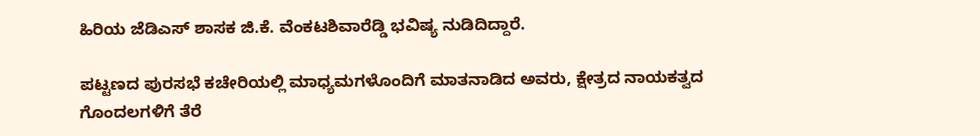ಹಿರಿಯ ಜೆಡಿಎಸ್ ಶಾಸಕ ಜಿ.ಕೆ. ವೆಂಕಟಶಿವಾರೆಡ್ಡಿ ಭವಿಷ್ಯ ನುಡಿದಿದ್ದಾರೆ.

ಪಟ್ಟಣದ ಪುರಸಭೆ ಕಚೇರಿಯಲ್ಲಿ ಮಾಧ್ಯಮಗಳೊಂದಿಗೆ ಮಾತನಾಡಿದ ಅವರು, ಕ್ಷೇತ್ರದ ನಾಯಕತ್ವದ ಗೊಂದಲಗಳಿಗೆ ತೆರೆ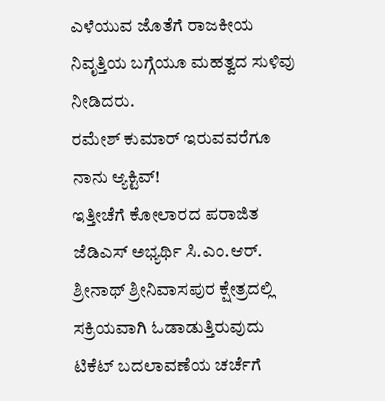ಎಳೆಯುವ ಜೊತೆಗೆ ರಾಜಕೀಯ ನಿವೃತ್ತಿಯ ಬಗ್ಗೆಯೂ ಮಹತ್ವದ ಸುಳಿವು ನೀಡಿದರು.
ರಮೇಶ್ ಕುಮಾರ್ ಇರುವವರೆಗೂ ನಾನು ಆ್ಯಕ್ಟಿವ್!
ಇತ್ತೀಚೆಗೆ ಕೋಲಾರದ ಪರಾಜಿತ ಜೆಡಿಎಸ್ ಅಭ್ಯರ್ಥಿ ಸಿ.ಎಂ.ಆರ್. ಶ್ರೀನಾಥ್ ಶ್ರೀನಿವಾಸಪುರ ಕ್ಷೇತ್ರದಲ್ಲಿ ಸಕ್ರಿಯವಾಗಿ ಓಡಾಡುತ್ತಿರುವುದು ಟಿಕೆಟ್ ಬದಲಾವಣೆಯ ಚರ್ಚೆಗೆ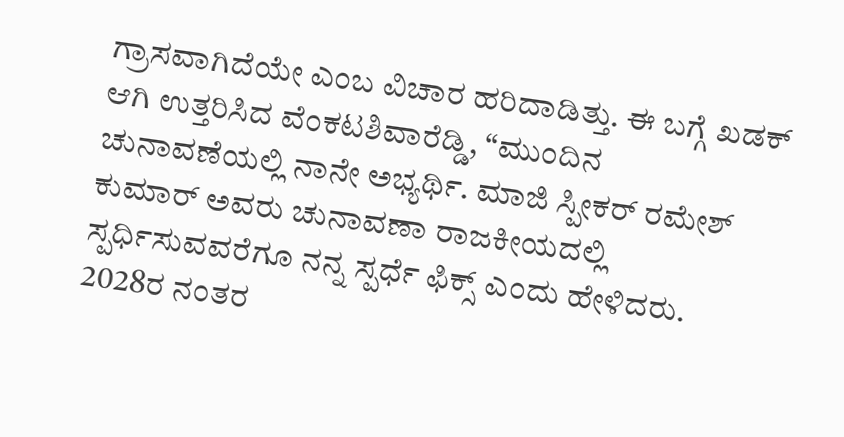ಗ್ರಾಸವಾಗಿದೆಯೇ ಎಂಬ ವಿಚಾರ ಹರಿದಾಡಿತ್ತು. ಈ ಬಗ್ಗೆ ಖಡಕ್ ಆಗಿ ಉತ್ತರಿಸಿದ ವೆಂಕಟಶಿವಾರೆಡ್ಡಿ, “ಮುಂದಿನ ಚುನಾವಣೆಯಲ್ಲಿ ನಾನೇ ಅಭ್ಯರ್ಥಿ. ಮಾಜಿ ಸ್ಪೀಕರ್ ರಮೇಶ್ ಕುಮಾರ್ ಅವರು ಚುನಾವಣಾ ರಾಜಕೀಯದಲ್ಲಿ ಸ್ಪರ್ಧಿಸುವವರೆಗೂ ನನ್ನ ಸ್ಪರ್ಧೆ ಫಿಕ್ಸ್ ಎಂದು ಹೇಳಿದರು. 2028ರ ನಂತರ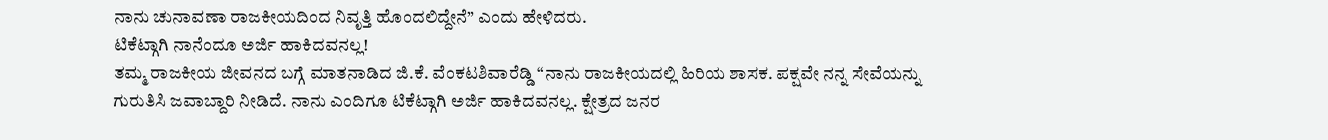ನಾನು ಚುನಾವಣಾ ರಾಜಕೀಯದಿಂದ ನಿವೃತ್ತಿ ಹೊಂದಲಿದ್ದೇನೆ” ಎಂದು ಹೇಳಿದರು.
ಟಿಕೆಟ್ಗಾಗಿ ನಾನೆಂದೂ ಅರ್ಜಿ ಹಾಕಿದವನಲ್ಲ!
ತಮ್ಮ ರಾಜಕೀಯ ಜೀವನದ ಬಗ್ಗೆ ಮಾತನಾಡಿದ ಜಿ.ಕೆ. ವೆಂಕಟಶಿವಾರೆಡ್ಡಿ “ನಾನು ರಾಜಕೀಯದಲ್ಲಿ ಹಿರಿಯ ಶಾಸಕ. ಪಕ್ಷವೇ ನನ್ನ ಸೇವೆಯನ್ನು ಗುರುತಿಸಿ ಜವಾಬ್ದಾರಿ ನೀಡಿದೆ. ನಾನು ಎಂದಿಗೂ ಟಿಕೆಟ್ಗಾಗಿ ಅರ್ಜಿ ಹಾಕಿದವನಲ್ಲ. ಕ್ಷೇತ್ರದ ಜನರ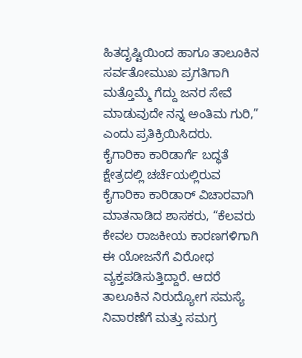ಹಿತದೃಷ್ಟಿಯಿಂದ ಹಾಗೂ ತಾಲೂಕಿನ ಸರ್ವತೋಮುಖ ಪ್ರಗತಿಗಾಗಿ ಮತ್ತೊಮ್ಮೆ ಗೆದ್ದು ಜನರ ಸೇವೆ ಮಾಡುವುದೇ ನನ್ನ ಅಂತಿಮ ಗುರಿ,” ಎಂದು ಪ್ರತಿಕ್ರಿಯಿಸಿದರು.
ಕೈಗಾರಿಕಾ ಕಾರಿಡಾರ್ಗೆ ಬದ್ಧತೆ
ಕ್ಷೇತ್ರದಲ್ಲಿ ಚರ್ಚೆಯಲ್ಲಿರುವ ಕೈಗಾರಿಕಾ ಕಾರಿಡಾರ್ ವಿಚಾರವಾಗಿ ಮಾತನಾಡಿದ ಶಾಸಕರು, “ಕೆಲವರು ಕೇವಲ ರಾಜಕೀಯ ಕಾರಣಗಳಿಗಾಗಿ ಈ ಯೋಜನೆಗೆ ವಿರೋಧ ವ್ಯಕ್ತಪಡಿಸುತ್ತಿದ್ದಾರೆ. ಆದರೆ ತಾಲೂಕಿನ ನಿರುದ್ಯೋಗ ಸಮಸ್ಯೆ ನಿವಾರಣೆಗೆ ಮತ್ತು ಸಮಗ್ರ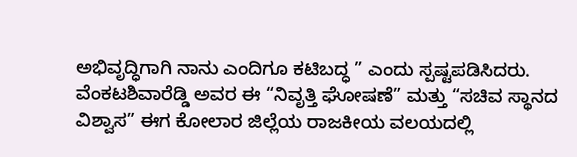ಅಭಿವೃದ್ಧಿಗಾಗಿ ನಾನು ಎಂದಿಗೂ ಕಟಿಬದ್ಧ ” ಎಂದು ಸ್ಪಷ್ಟಪಡಿಸಿದರು.
ವೆಂಕಟಶಿವಾರೆಡ್ಡಿ ಅವರ ಈ “ನಿವೃತ್ತಿ ಘೋಷಣೆ” ಮತ್ತು “ಸಚಿವ ಸ್ಥಾನದ ವಿಶ್ವಾಸ” ಈಗ ಕೋಲಾರ ಜಿಲ್ಲೆಯ ರಾಜಕೀಯ ವಲಯದಲ್ಲಿ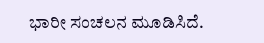ಭಾರೀ ಸಂಚಲನ ಮೂಡಿಸಿದೆ.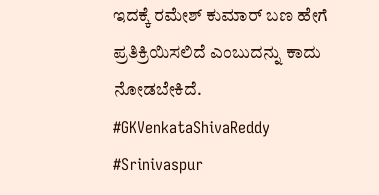ಇದಕ್ಕೆ ರಮೇಶ್ ಕುಮಾರ್ ಬಣ ಹೇಗೆ ಪ್ರತಿಕ್ರಿಯಿಸಲಿದೆ ಎಂಬುದನ್ನು ಕಾದು ನೋಡಬೇಕಿದೆ.
#GKVenkataShivaReddy #Srinivaspur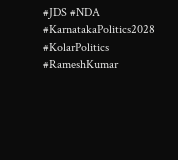#JDS #NDA #KarnatakaPolitics2028 #KolarPolitics #RameshKumar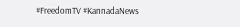#FreedomTV #KannadaNews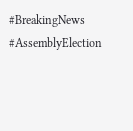#BreakingNews #AssemblyElection